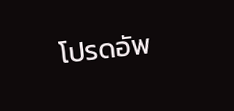โปรดอัพ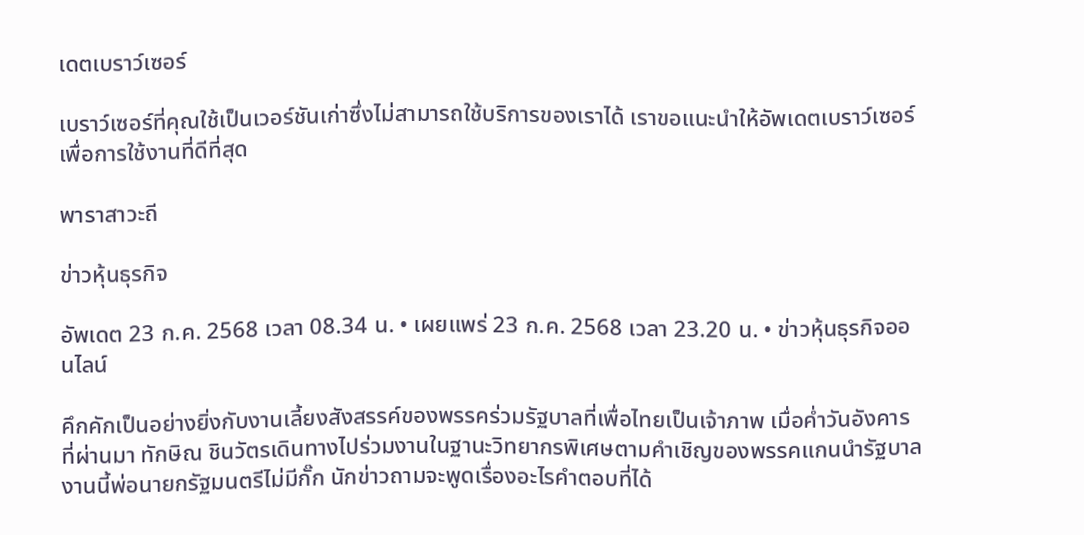เดตเบราว์เซอร์

เบราว์เซอร์ที่คุณใช้เป็นเวอร์ชันเก่าซึ่งไม่สามารถใช้บริการของเราได้ เราขอแนะนำให้อัพเดตเบราว์เซอร์เพื่อการใช้งานที่ดีที่สุด

พาราสาวะถี

ข่าวหุ้นธุรกิจ

อัพเดต 23 ก.ค. 2568 เวลา 08.34 น. • เผยแพร่ 23 ก.ค. 2568 เวลา 23.20 น. • ข่าวหุ้นธุรกิจออนไลน์

คึกคักเป็นอย่างยิ่งกับงานเลี้ยงสังสรรค์ของพรรคร่วมรัฐบาลที่เพื่อไทยเป็นเจ้าภาพ เมื่อค่ำวันอังคารที่ผ่านมา ทักษิณ ชินวัตรเดินทางไปร่วมงานในฐานะวิทยากรพิเศษตามคำเชิญของพรรคแกนนำรัฐบาล งานนี้พ่อนายกรัฐมนตรีไม่มีกั๊ก นักข่าวถามจะพูดเรื่องอะไรคำตอบที่ได้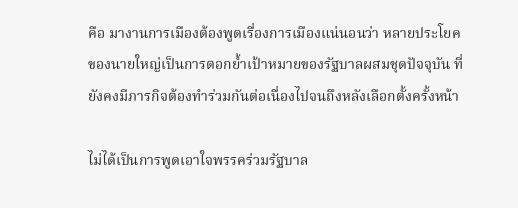คือ มางานการเมืองต้องพูดเรื่องการเมืองแน่นอนว่า หลายประโยคของนายใหญ่เป็นการตอกย้ำเป้าหมายของรัฐบาลผสมชุดปัจจุบัน ที่ยังคงมีภารกิจต้องทำร่วมกันต่อเนื่องไปจนถึงหลังเลือกตั้งครั้งหน้า

ไม่ได้เป็นการพูดเอาใจพรรคร่วมรัฐบาล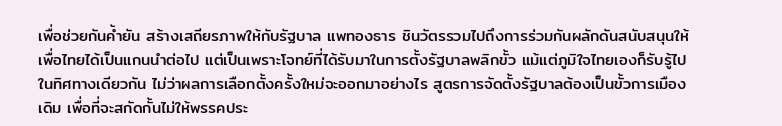เพื่อช่วยกันค้ำยัน สร้างเสถียรภาพให้กับรัฐบาล แพทองธาร ชินวัตรรวมไปถึงการร่วมกันผลักดันสนับสนุนให้เพื่อไทยได้เป็นแกนนำต่อไป แต่เป็นเพราะโจทย์ที่ได้รับมาในการตั้งรัฐบาลพลิกขั้ว แม้แต่ภูมิใจไทยเองก็รับรู้ไปในทิศทางเดียวกัน ไม่ว่าผลการเลือกตั้งครั้งใหม่จะออกมาอย่างไร สูตรการจัดตั้งรัฐบาลต้องเป็นขั้วการเมืองเดิม เพื่อที่จะสกัดกั้นไม่ให้พรรคประ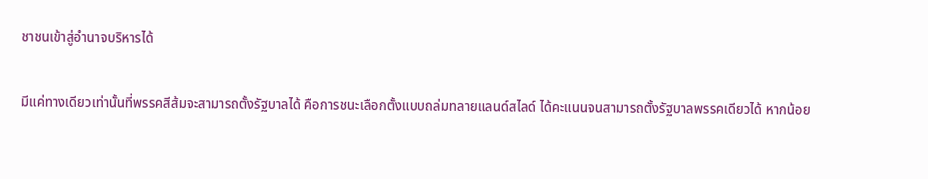ชาชนเข้าสู่อำนาจบริหารได้

มีแค่ทางเดียวเท่านั้นที่พรรคสีส้มจะสามารถตั้งรัฐบาลได้ คือการชนะเลือกตั้งแบบถล่มทลายแลนด์สไลด์ ได้คะแนนจนสามารถตั้งรัฐบาลพรรคเดียวได้ หากน้อย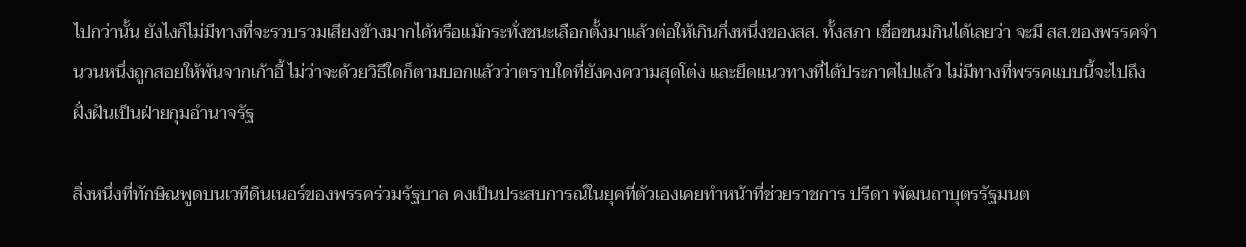ไปกว่านั้น ยังไงก็ไม่มีทางที่จะรวบรวมเสียงข้างมากได้หรือแม้กระทั่งชนะเลือกตั้งมาแล้วต่อให้เกินกึ่งหนึ่งของสส. ทั้งสภา เชื่อขนมกินได้เลยว่า จะมี สส.ของพรรคจำนวนหนึ่งถูกสอยให้พ้นจากเก้าอี้ ไม่ว่าจะด้วยวิธีใดก็ตามบอกแล้วว่าตราบใดที่ยังคงความสุดโต่ง และยึดแนวทางที่ได้ประกาศไปแล้ว ไม่มีทางที่พรรคแบบนี้จะไปถึงฝั่งฝันเป็นฝ่ายกุมอำนาจรัฐ

สิ่งหนึ่งที่ทักษิณพูดบนเวทีดินเนอร์ของพรรคร่วมรัฐบาล คงเป็นประสบการณ์ในยุคที่ตัวเองเคยทำหน้าที่ช่วยราชการ ปรีดา พัฒนถาบุตรรัฐมนต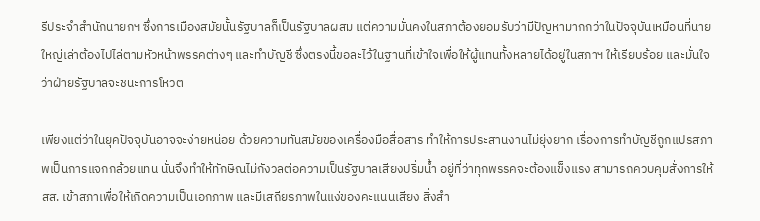รีประจำสำนักนายกฯ ซึ่งการเมืองสมัยนั้นรัฐบาลก็เป็นรัฐบาลผสม แต่ความมั่นคงในสภาต้องยอมรับว่ามีปัญหามากกว่าในปัจจุบันเหมือนที่นายใหญ่เล่าต้องไปไล่ตามหัวหน้าพรรคต่างๆ และทำบัญชี ซึ่งตรงนี้ขอละไว้ในฐานที่เข้าใจเพื่อให้ผู้แทนทั้งหลายได้อยู่ในสภาฯ ให้เรียบร้อย และมั่นใจว่าฝ่ายรัฐบาลจะชนะการโหวต

เพียงแต่ว่าในยุคปัจจุบันอาจจะง่ายหน่อย ด้วยความทันสมัยของเครื่องมือสื่อสาร ทำให้การประสานงานไม่ยุ่งยาก เรื่องการทำบัญชีถูกแปรสภาพเป็นการแจกกล้วยแทน นั่นจึงทำให้ทักษิณไม่กังวลต่อความเป็นรัฐบาลเสียงปริ่มน้ำ อยู่ที่ว่าทุกพรรคจะต้องแข็งแรง สามารถควบคุมสั่งการให้ สส. เข้าสภาเพื่อให้เกิดความเป็นเอกภาพ และมีเสถียรภาพในแง่ของคะแนนเสียง สิ่งสำ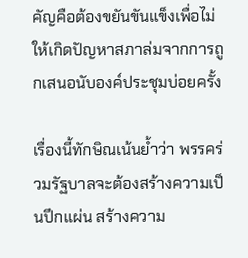คัญคือต้องขยันขันแข็งเพื่อไม่ให้เกิดปัญหาสภาล่มจากการถูกเสนอนับองค์ประชุมบ่อยครั้ง

เรื่องนี้ทักษิณเน้นย้ำว่า พรรคร่วมรัฐบาลจะต้องสร้างความเป็นปึกแผ่น สร้างความ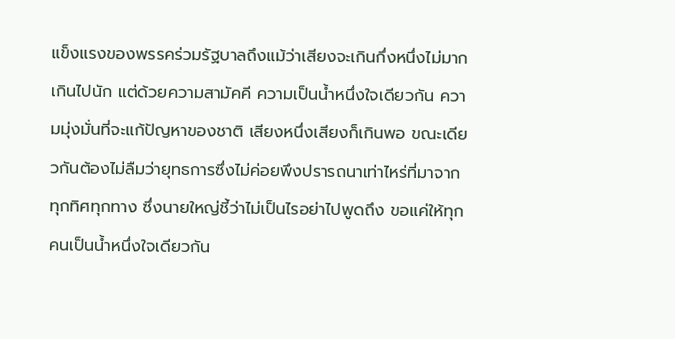แข็งแรงของพรรคร่วมรัฐบาลถึงแม้ว่าเสียงจะเกินกึ่งหนึ่งไม่มากเกินไปนัก แต่ด้วยความสามัคคี ความเป็นน้ำหนึ่งใจเดียวกัน ความมุ่งมั่นที่จะแก้ปัญหาของชาติ เสียงหนึ่งเสียงก็เกินพอ ขณะเดียวกันต้องไม่ลืมว่ายุทธการซึ่งไม่ค่อยพึงปรารถนาเท่าไหร่ที่มาจากทุกทิศทุกทาง ซึ่งนายใหญ่ชี้ว่าไม่เป็นไรอย่าไปพูดถึง ขอแค่ให้ทุกคนเป็นน้ำหนึ่งใจเดียวกัน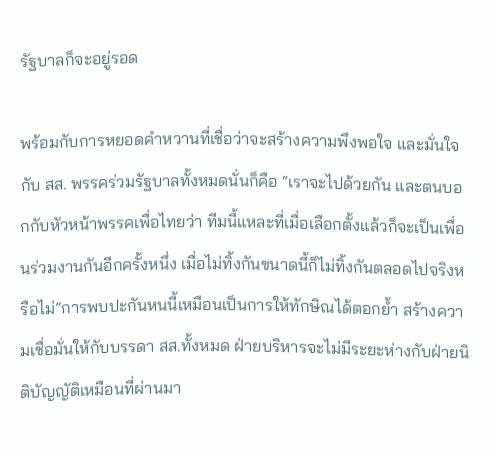รัฐบาลก็จะอยู่รอด

พร้อมกับการหยอดคำหวานที่เชื่อว่าจะสร้างความพึงพอใจ และมั่นใจกับ สส. พรรคร่วมรัฐบาลทั้งหมดนั่นก็คือ “เราจะไปด้วยกัน และตนบอกกับหัวหน้าพรรคเพื่อไทยว่า ทีมนี้แหละที่เมื่อเลือกตั้งแล้วก็จะเป็นเพื่อนร่วมงานกันอีกครั้งหนึ่ง เมื่อไม่ทิ้งกันขนาดนี้ก็ไม่ทิ้งกันตลอดไปจริงหรือไม่”การพบปะกันหนนี้เหมือนเป็นการให้ทักษิณได้ตอกย้ำ สร้างความเชื่อมั่นให้กับบรรดา สส.ทั้งหมด ฝ่ายบริหารจะไม่มีระยะห่างกับฝ่ายนิติบัญญัติเหมือนที่ผ่านมา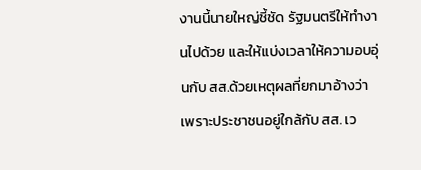งานนี้นายใหญ่ชี้ชัด รัฐมนตรีให้ทำงานไปด้วย และให้แบ่งเวลาให้ความอบอุ่นกับ สส.ด้วยเหตุผลที่ยกมาอ้างว่าเพราะประชาชนอยู่ใกล้กับ สส. เว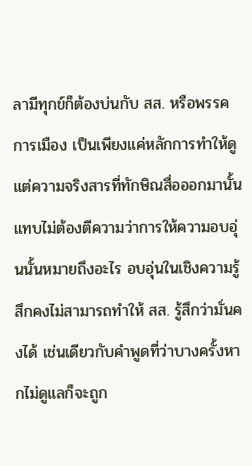ลามีทุกข์ก็ต้องบ่นกับ สส. หรือพรรคการเมือง เป็นเพียงแค่หลักการทำให้ดู แต่ความจริงสารที่ทักษิณสื่อออกมานั้นแทบไม่ต้องตีความว่าการให้ความอบอุ่นนั้นหมายถึงอะไร อบอุ่นในเชิงความรู้สึกคงไม่สามารถทำให้ สส. รู้สึกว่ามั่นคงได้ เช่นเดียวกับคำพูดที่ว่าบางครั้งหากไม่ดูแลก็จะถูก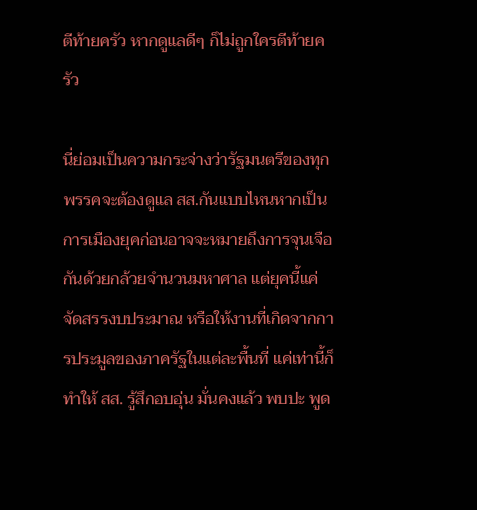ตีท้ายครัว หากดูแลดีๆ ก็ไม่ถูกใครตีท้ายครัว

นี่ย่อมเป็นความกระจ่างว่ารัฐมนตรีของทุกพรรคจะต้องดูแล สส.กันแบบไหนหากเป็นการเมืองยุคก่อนอาจจะหมายถึงการจุนเจือกันด้วยกล้วยจำนวนมหาศาล แต่ยุคนี้แค่จัดสรรงบประมาณ หรือให้งานที่เกิดจากการประมูลของภาครัฐในแต่ละพื้นที่ แค่เท่านี้ก็ทำให้ สส. รู้สึกอบอุ่น มั่นคงแล้ว พบปะ พูด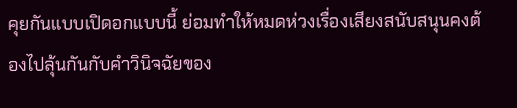คุยกันแบบเปิดอกแบบนี้ ย่อมทำให้หมดห่วงเรื่องเสียงสนับสนุนคงต้องไปลุ้นกันกับคำวินิจฉัยของ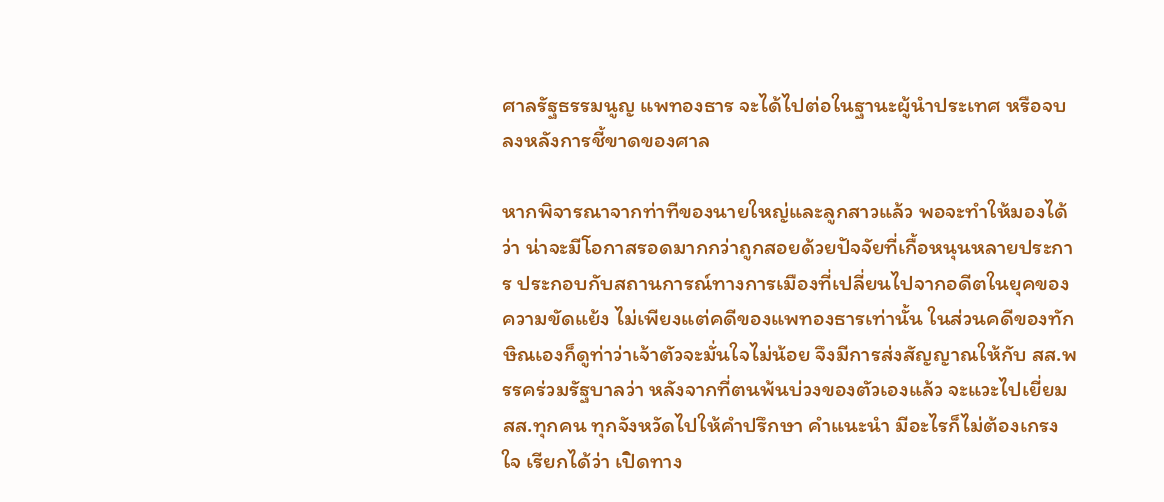ศาลรัฐธรรมนูญ แพทองธาร จะได้ไปต่อในฐานะผู้นำประเทศ หรือจบลงหลังการชี้ขาดของศาล

หากพิจารณาจากท่าทีของนายใหญ่และลูกสาวแล้ว พอจะทำให้มองได้ว่า น่าจะมีโอกาสรอดมากกว่าถูกสอยด้วยปัจจัยที่เกื้อหนุนหลายประการ ประกอบกับสถานการณ์ทางการเมืองที่เปลี่ยนไปจากอดีตในยุคของความขัดแย้ง ไม่เพียงแต่คดีของแพทองธารเท่านั้น ในส่วนคดีของทักษิณเองก็ดูท่าว่าเจ้าตัวจะมั่นใจไม่น้อย จึงมีการส่งสัญญาณให้กับ สส.พรรคร่วมรัฐบาลว่า หลังจากที่ตนพ้นบ่วงของตัวเองแล้ว จะแวะไปเยี่ยม สส.ทุกคน ทุกจังหวัดไปให้คำปรึกษา คำแนะนำ มีอะไรก็ไม่ต้องเกรงใจ เรียกได้ว่า เปิดทาง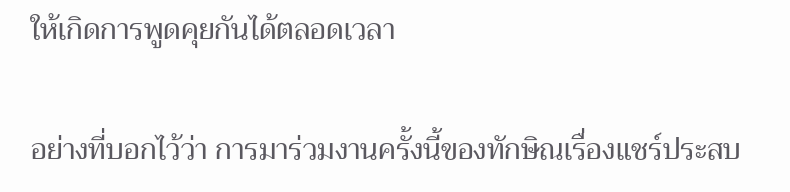ให้เกิดการพูดคุยกันได้ตลอดเวลา

อย่างที่บอกไว้ว่า การมาร่วมงานครั้งนี้ของทักษิณเรื่องแชร์ประสบ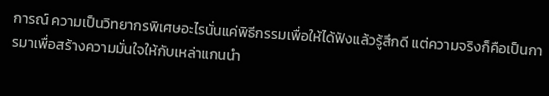การณ์ ความเป็นวิทยากรพิเศษอะไรนั่นแค่พิธีกรรมเพื่อให้ได้ฟังแล้วรู้สึกดี แต่ความจริงก็คือเป็นการมาเพื่อสร้างความมั่นใจให้กับเหล่าแกนนำ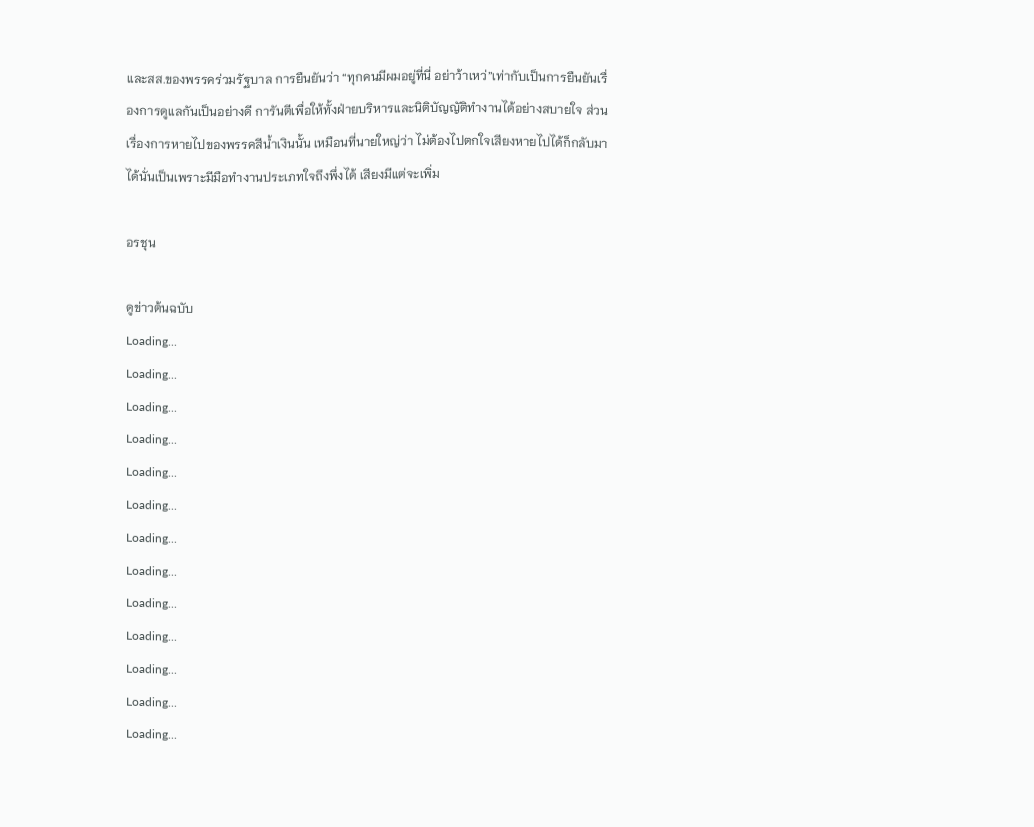และสส.ของพรรคร่วมรัฐบาล การยืนยันว่า “ทุกคนมีผมอยู่ที่นี่ อย่าว้าเหว่”เท่ากับเป็นการยืนยันเรื่องการดูแลกันเป็นอย่างดี การันตีเพื่อให้ทั้งฝ่ายบริหารและนิติบัญญัติทำงานได้อย่างสบายใจ ส่วนเรื่องการหายไปของพรรคสีน้ำเงินนั้น เหมือนที่นายใหญ่ว่า ไม่ต้องไปตกใจเสียงหายไปได้ก็กลับมาได้นั่นเป็นเพราะมีมือทำงานประเภทใจถึงพึ่งได้ เสียงมีแต่จะเพิ่ม

อรชุน

ดูข่าวต้นฉบับ
Loading...
Loading...
Loading...
Loading...
Loading...
Loading...
Loading...
Loading...
Loading...
Loading...
Loading...
Loading...
Loading...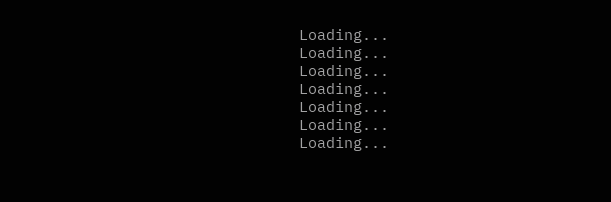Loading...
Loading...
Loading...
Loading...
Loading...
Loading...
Loading...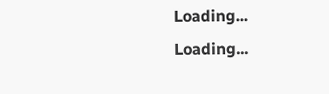Loading...
Loading...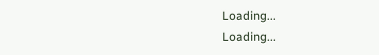Loading...
Loading...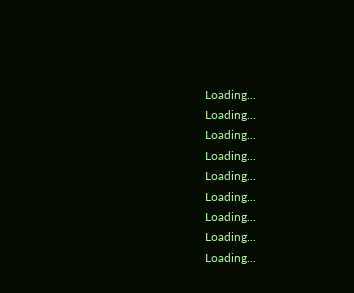Loading...
Loading...
Loading...
Loading...
Loading...
Loading...
Loading...
Loading...
Loading...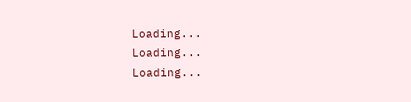Loading...
Loading...
Loading...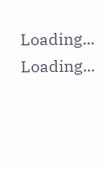Loading...
Loading...